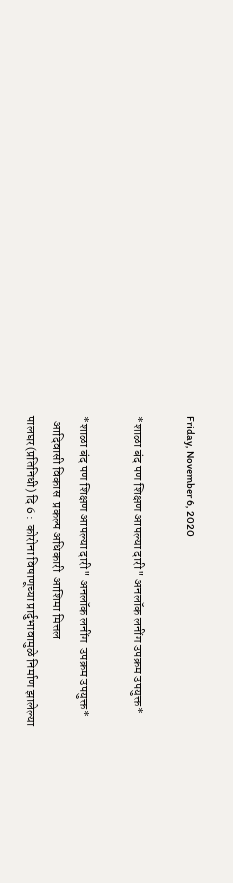Friday, November 6, 2020

*शाळा बंद पण शिक्षण आपल्या दारी" अनलॉक लनींग उपक्रम उपयुक्त*

*शाळा बंद पण शिक्षण आपल्या दारी" अनलॉक लनींग  उपक्रम उपयुक्त*
  आदिवासी विकास  प्रकल्प अधिकारी  आशिमा मित्तल
पालघर(प्रतिनिधी) दि 6 :  कोरोना विषाणूच्या प्रार्दुभावामुळे निर्माण झालेल्या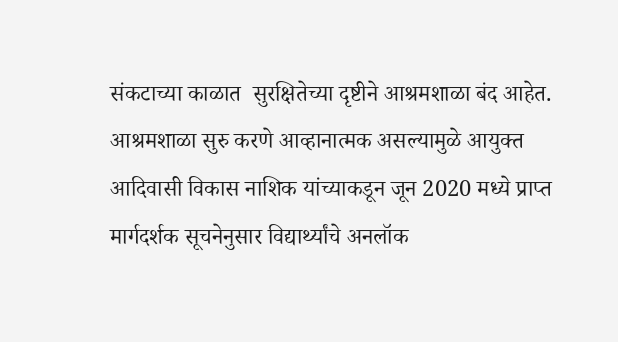संकटाच्या काळात  सुरक्षितेच्या दृष्टीने आश्रमशाळा बंद आहेत. आश्रमशाळा सुरु करणे आव्हानात्मक असल्यामुळे आयुक्त आदिवासी विकास नाशिक यांच्याकडून जून 2020 मध्ये प्राप्त मार्गदर्शक सूचनेनुसार विद्यार्थ्यांचे अनलॉक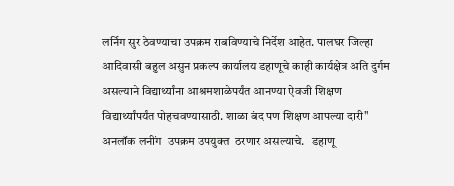लर्निग सुर ठेवण्याचा उपक्रम राबविण्याचे निर्देश आहेत. पालघर जिल्हा आदिवासी बहुल असुन प्रकल्प कार्यालय डहाणूचे काही कार्यक्षेत्र अति दुर्गम असल्याने विद्यार्थ्यांना आश्रमशाळेपर्यंत आनण्या ऐवजी शिक्षण विद्यार्थ्यांपर्यंत पोहचवण्यासाठी. शाळा बंद पण शिक्षण आपल्या दारी" अनलॉक लनींग  उपक्रम उपयुक्त  ठरणार असल्याचे.   डहाणू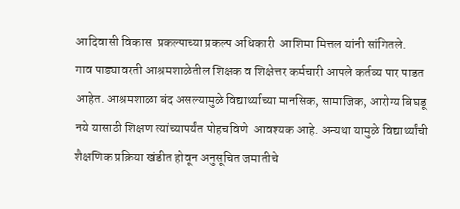आदिवासी विकास  प्रकल्पाच्या प्रकल्प अधिकारी  आशिमा मित्तल यांनी सांगितले.                            गाव पाड्यावरती आश्रमशाळेतील शिक्षक व शिक्षेत्तर कर्मचारी आपले कर्तव्य पार पाडत आहेत. आश्रमशाळा बंद असल्यामुळे विद्यार्थ्याच्या मानसिक, सामाजिक, आरोग्य बिघडू नये यासाठी शिक्षण त्यांच्यापर्यंत पोहचविणे  आवश्यक आहे. अन्यथा यामुळे विद्यार्थ्यांची शैक्षणिक प्रक्रिया खंडीत होवून अनुसूचित जमातीचे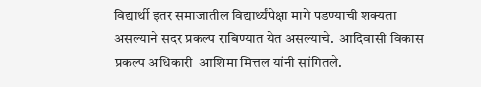विद्यार्थी इतर समाजातील विद्यार्थ्यंपेक्षा मागे पडण्याची शक्यता असल्याने सदर प्रकल्प राबिण्यात येत असल्याचे.  आदिवासी विकास   प्रकल्प अधिकारी  आशिमा मित्तल यांनी सांगितले.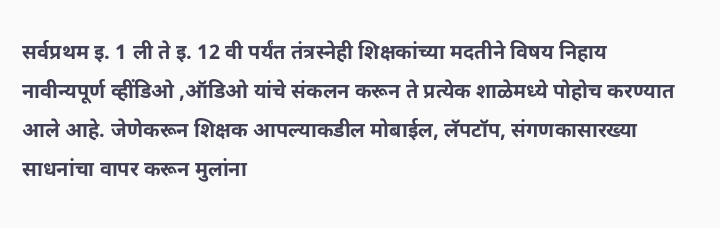सर्वप्रथम इ. 1 ली ते इ. 12 वी पर्यंत तंत्रस्नेही शिक्षकांच्या मदतीने विषय निहाय नावीन्यपूर्ण व्हींडिओ ,ऑडिओ यांचे संकलन करून ते प्रत्येक शाळेमध्ये पोहोच करण्यात आले आहे. जेणेकरून शिक्षक आपल्याकडील मोबाईल, लॅपटॉप, संगणकासारख्या साधनांचा वापर करून मुलांना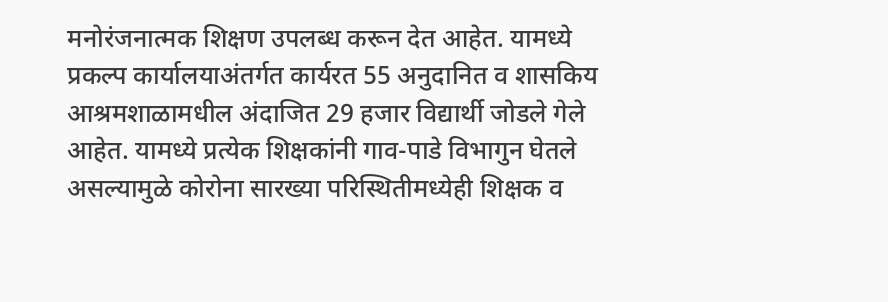मनोरंजनात्मक शिक्षण उपलब्ध करून देत आहेत. यामध्ये प्रकल्प कार्यालयाअंतर्गत कार्यरत 55 अनुदानित व शासकिय आश्रमशाळामधील अंदाजित 29 हजार विद्यार्थी जोडले गेले आहेत. यामध्ये प्रत्येक शिक्षकांनी गाव-पाडे विभागुन घेतले असल्यामुळे कोरोना सारख्या परिस्थितीमध्येही शिक्षक व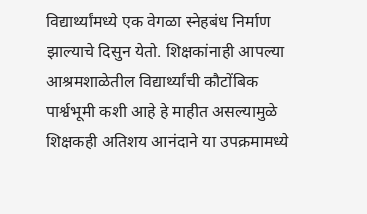विद्यार्थ्यांमध्ये एक वेगळा स्नेहबंध निर्माण झाल्याचे दिसुन येतो. शिक्षकांनाही आपल्या आश्रमशाळेतील विद्यार्थ्यांची कौटोंबिक पार्श्वभूमी कशी आहे हे माहीत असल्यामुळे  शिक्षकही अतिशय आनंदाने या उपक्रमामध्ये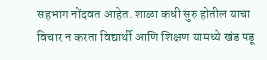सहभाग नोंदवत आहेत. शाळा कधी सुरु होतील याचा विचार न करता विद्यार्थी आणि शिक्षण यामध्ये खंड पडू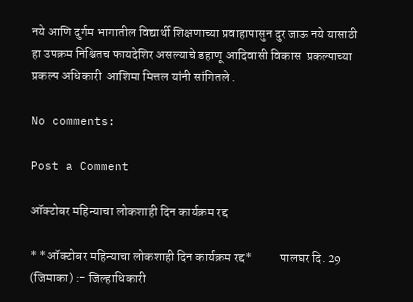नये आणि दुर्गम भागातील विद्यार्थी शिक्षणाच्या प्रवाहापासुन दुर जाऊ नये यासाठी हा उपक्रम निश्चितच फायदेशिर असल्याचे डहाणू आदिवासी विकास  प्रकल्पाच्या प्रकल्प अधिकारी  आशिमा मित्तल यांनी सांगितले .

No comments:

Post a Comment

ऑक्टोबर महिन्याचा लोकशाही दिन कार्यक्रम रद्द

* *ऑक्टोबर महिन्याचा लोकशाही दिन कार्यक्रम रद्द*           पालघर दि. 29 (जिमाका) :- जिल्हाधिकारी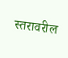स्तरावरील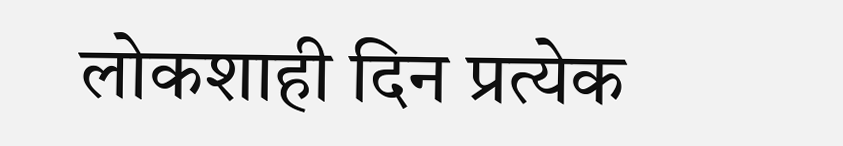लोकशाही दिन प्रत्येक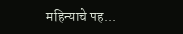महिन्याचे पह...